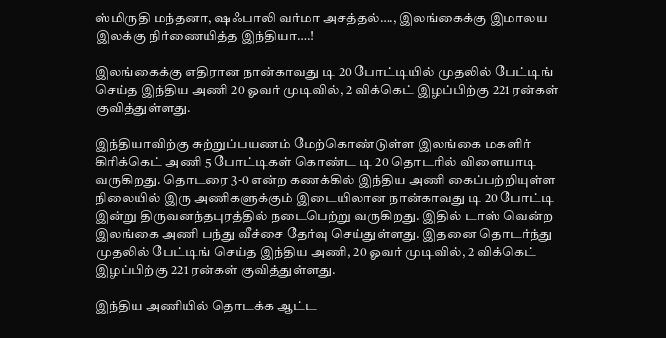ஸ்மிருதி மந்தனா, ஷஃபாலி வர்மா அசத்தல்…., இலங்கைக்கு இமாலய இலக்கு நிர்ணையித்த இந்தியா….!

இலங்கைக்கு எதிரான நான்காவது டி 20 போட்டியில் முதலில் பேட்டிங் செய்த இந்திய அணி 20 ஓவர் முடிவில், 2 விக்கெட் இழப்பிற்கு 221 ரன்கள் குவித்துள்ளது.

இந்தியாவிற்கு சுற்றுப்பயணம் மேற்கொண்டுள்ள இலங்கை மகளிர் கிரிக்கெட் அணி 5 போட்டிகள் கொண்ட டி 20 தொடரில் விளையாடி வருகிறது. தொடரை 3-0 என்ற கணக்கில் இந்திய அணி கைப்பற்றியுள்ள நிலையில் இரு அணிகளுக்கும் இடையிலான நான்காவது டி 20 போட்டி இன்று திருவனந்தபுரத்தில் நடைபெற்று வருகிறது. இதில் டாஸ் வென்ற இலங்கை அணி பந்து வீச்சை தேர்வு செய்துள்ளது. இதனை தொடர்ந்து முதலில் பேட்டிங் செய்த இந்திய அணி, 20 ஓவர் முடிவில், 2 விக்கெட் இழப்பிற்கு 221 ரன்கள் குவித்துள்ளது.

இந்திய அணியில் தொடக்க ஆட்ட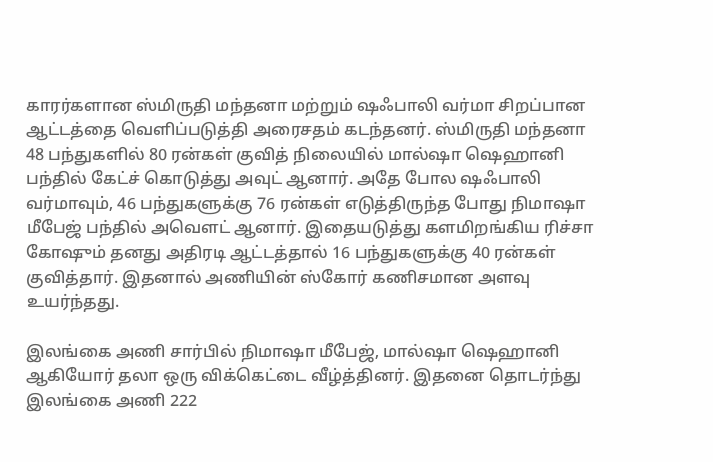காரர்களான ஸ்மிருதி மந்தனா மற்றும் ஷஃபாலி வர்மா சிறப்பான ஆட்டத்தை வெளிப்படுத்தி அரைசதம் கடந்தனர். ஸ்மிருதி மந்தனா 48 பந்துகளில் 80 ரன்கள் குவித் நிலையில் மால்ஷா ஷெஹானி பந்தில் கேட்ச் கொடுத்து அவுட் ஆனார். அதே போல ஷஃபாலி வர்மாவும், 46 பந்துகளுக்கு 76 ரன்கள் எடுத்திருந்த போது நிமாஷா மீபேஜ் பந்தில் அவௌட் ஆனார். இதையடுத்து களமிறங்கிய ரிச்சா கோஷும் தனது அதிரடி ஆட்டத்தால் 16 பந்துகளுக்கு 40 ரன்கள் குவித்தார். இதனால் அணியின் ஸ்கோர் கணிசமான அளவு உயர்ந்தது.

இலங்கை அணி சார்பில் நிமாஷா மீபேஜ், மால்ஷா ஷெஹானி ஆகியோர் தலா ஒரு விக்கெட்டை வீழ்த்தினர். இதனை தொடர்ந்து இலங்கை அணி 222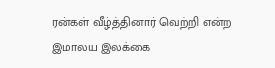ரன்கள் வீழ்த்தினார் வெற்றி என்ற இமாலய இலக்கை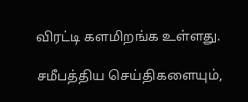விரட்டி களமிறங்க உள்ளது.

சமீபத்திய செய்திகளையும்,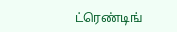ட்ரெண்டிங்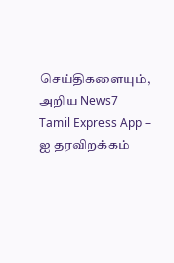செய்திகளையும், அறிய News7 Tamil Express App – ஐ தரவிறக்கம்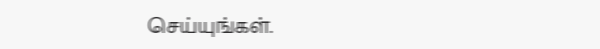செய்யுங்கள்.